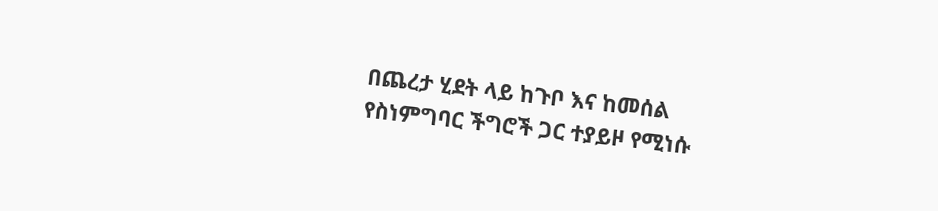በጨረታ ሂደት ላይ ከጉቦ እና ከመሰል የስነምግባር ችግሮች ጋር ተያይዞ የሚነሱ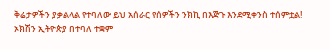ቅሬታዎችን ያቃልላል የተባለው ይህ አሰራር የሰዎችን ንክኪ በእጅጉ እንደሚቀንስ ተሰምቷል!
ኦክሽን ኢትዮጵያ በተባለ ተቋም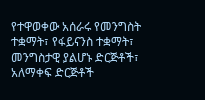የተዋወቀው አሰራሩ የመንግስት ተቋማት፣ የፋይናንስ ተቋማት፣ መንግስታዊ ያልሆኑ ድርጅቶች፣ አለማቀፍ ድርጅቶች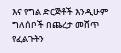እና የግል ድርጅቶች እንዲሁም ግለሰቦች በጨረታ መሸጥ የፈልጉትን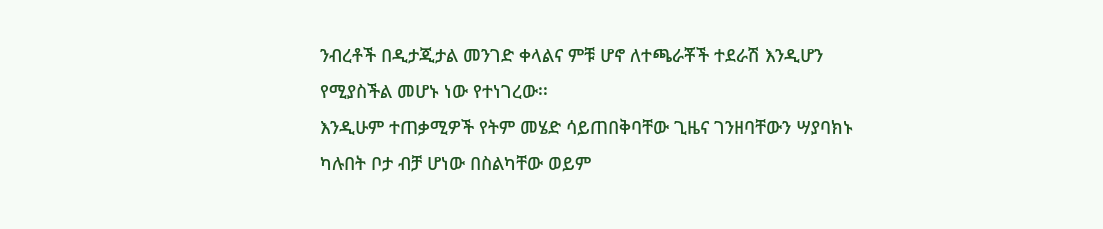ንብረቶች በዲታጂታል መንገድ ቀላልና ምቹ ሆኖ ለተጫራቾች ተደራሽ እንዲሆን የሚያስችል መሆኑ ነው የተነገረው፡፡
እንዲሁም ተጠቃሚዎች የትም መሄድ ሳይጠበቅባቸው ጊዜና ገንዘባቸውን ሣያባክኑ ካሉበት ቦታ ብቻ ሆነው በስልካቸው ወይም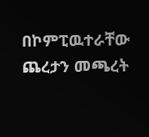በኮምፒዉተራቸው ጨረታን መጫረት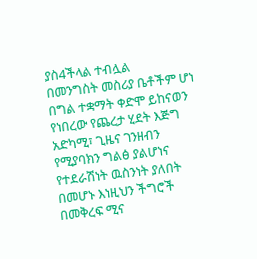ያስ4ችላል ተብሏል
በመንግስት መስሪያ ቤቶችም ሆነ በግል ተቋማት ቀድሞ ይከናወን የነበረው የጨረታ ሂደት እጅግ አድካሚ፣ ጊዜና ገንዘብን የሚያባክን ግልፅ ያልሆነና የተደራሽነት ዉስንነት ያለበት በመሆኑ እነዚህን ችግሮች በመቅረፍ ሚና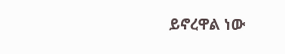ይኖረዋል ነው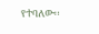የተባለው፡፡